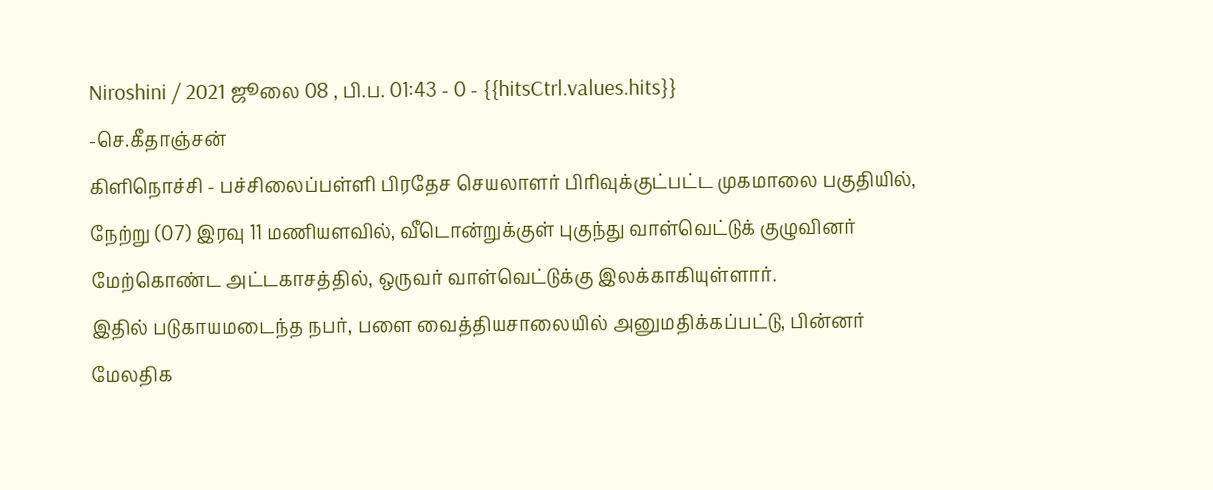Niroshini / 2021 ஜூலை 08 , பி.ப. 01:43 - 0 - {{hitsCtrl.values.hits}}
-செ.கீதாஞ்சன்
கிளிநொச்சி - பச்சிலைப்பள்ளி பிரதேச செயலாளர் பிரிவுக்குட்பட்ட முகமாலை பகுதியில், நேற்று (07) இரவு 11 மணியளவில், வீடொன்றுக்குள் புகுந்து வாள்வெட்டுக் குழுவினர் மேற்கொண்ட அட்டகாசத்தில், ஒருவர் வாள்வெட்டுக்கு இலக்காகியுள்ளார்.
இதில் படுகாயமடைந்த நபர், பளை வைத்தியசாலையில் அனுமதிக்கப்பட்டு, பின்னர் மேலதிக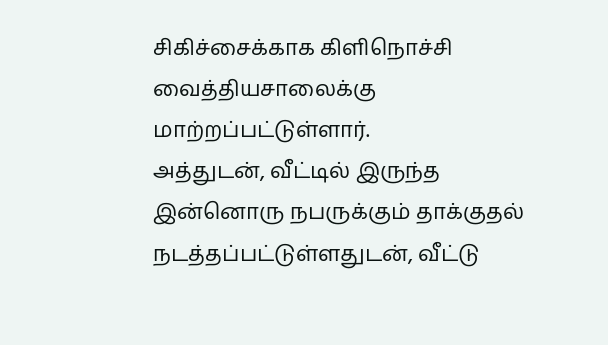சிகிச்சைக்காக கிளிநொச்சி வைத்தியசாலைக்கு மாற்றப்பட்டுள்ளார்.
அத்துடன், வீட்டில் இருந்த இன்னொரு நபருக்கும் தாக்குதல் நடத்தப்பட்டுள்ளதுடன், வீட்டு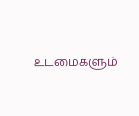உடமைகளும்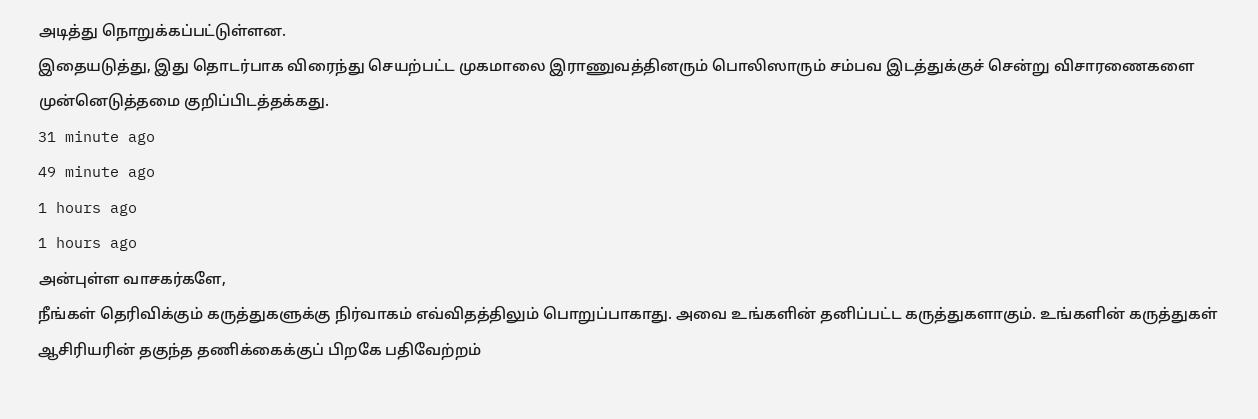அடித்து நொறுக்கப்பட்டுள்ளன.
இதையடுத்து, இது தொடர்பாக விரைந்து செயற்பட்ட முகமாலை இராணுவத்தினரும் பொலிஸாரும் சம்பவ இடத்துக்குச் சென்று விசாரணைகளை முன்னெடுத்தமை குறிப்பிடத்தக்கது.
31 minute ago
49 minute ago
1 hours ago
1 hours ago
அன்புள்ள வாசகர்களே,
நீங்கள் தெரிவிக்கும் கருத்துகளுக்கு நிர்வாகம் எவ்விதத்திலும் பொறுப்பாகாது. அவை உங்களின் தனிப்பட்ட கருத்துகளாகும். உங்களின் கருத்துகள் ஆசிரியரின் தகுந்த தணிக்கைக்குப் பிறகே பதிவேற்றம்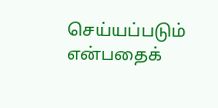செய்யப்படும் என்பதைக்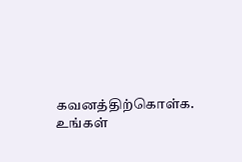கவனத்திற்கொள்க. உங்கள்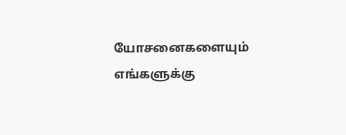யோசனைகளையும் எங்களுக்கு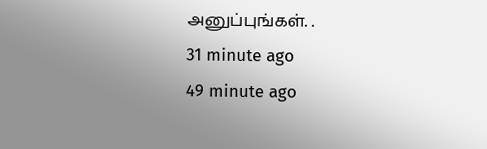அனுப்புங்கள். .
31 minute ago
49 minute ago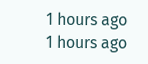1 hours ago
1 hours ago